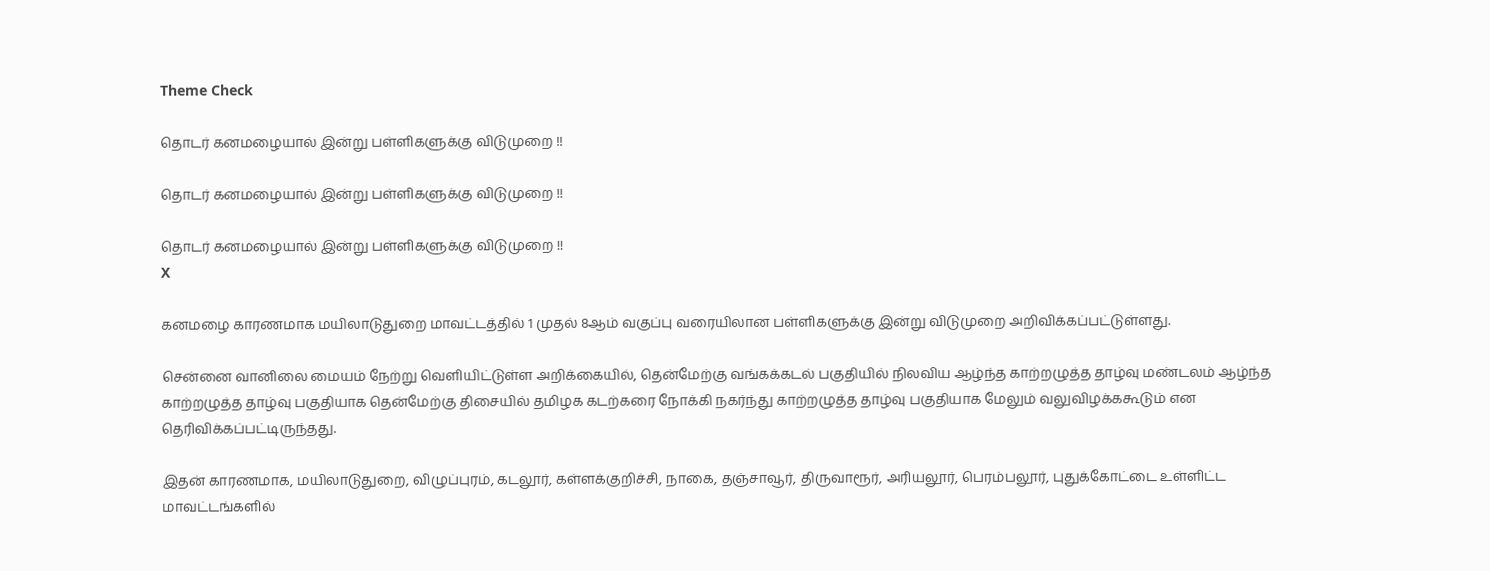Theme Check

தொடர் கனமழையால் இன்று பள்ளிகளுக்கு விடுமுறை !!

தொடர் கனமழையால் இன்று பள்ளிகளுக்கு விடுமுறை !!

தொடர் கனமழையால் இன்று பள்ளிகளுக்கு விடுமுறை !!
X

கனமழை காரணமாக மயிலாடுதுறை மாவட்டத்தில் 1 முதல் 8ஆம் வகுப்பு வரையிலான பள்ளிகளுக்கு இன்று விடுமுறை அறிவிக்கப்பட்டுள்ளது.

சென்னை வானிலை மையம் நேற்று வெளியிட்டுள்ள அறிக்கையில், தென்மேற்கு வங்கக்கடல் பகுதியில் நிலவிய ஆழ்ந்த காற்றழுத்த தாழ்வு மண்டலம் ஆழ்ந்த காற்றழுத்த தாழ்வு பகுதியாக தென்மேற்கு திசையில் தமிழக கடற்கரை நோக்கி நகர்ந்து காற்றழுத்த தாழ்வு பகுதியாக மேலும் வலுவிழக்ககூடும் என தெரிவிக்கப்பட்டிருந்தது.

இதன் காரணமாக, மயிலாடுதுறை, விழுப்புரம், கடலூர், கள்ளக்குறிச்சி, நாகை, தஞ்சாவூர், திருவாரூர், அரியலூர், பெரம்பலூர், புதுக்கோட்டை உள்ளிட்ட மாவட்டங்களில்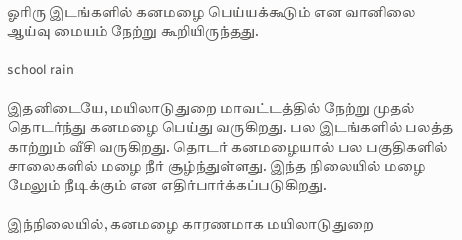ஓரிரு இடங்களில் கனமழை பெய்யக்கூடும் என வானிலை ஆய்வு மையம் நேற்று கூறியிருந்தது.

school rain

இதனிடையே, மயிலாடுதுறை மாவட்டத்தில் நேற்று முதல் தொடர்ந்து கனமழை பெய்து வருகிறது. பல இடங்களில் பலத்த காற்றும் வீசி வருகிறது. தொடர் கனமழையால் பல பகுதிகளில் சாலைகளில் மழை நீர் சூழ்ந்துள்ளது. இந்த நிலையில் மழை மேலும் நீடிக்கும் என எதிர்பார்க்கப்படுகிறது.

இந்நிலையில், கனமழை காரணமாக மயிலாடுதுறை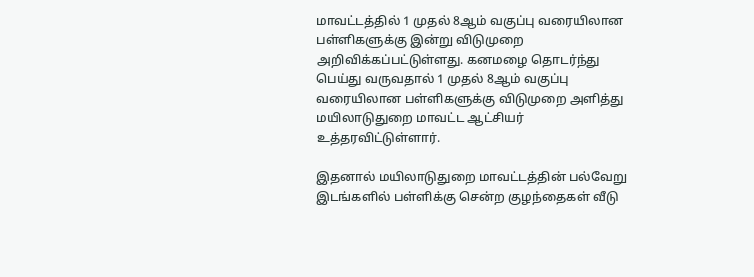மாவட்டத்தில் 1 முதல் 8ஆம் வகுப்பு வரையிலான பள்ளிகளுக்கு இன்று விடுமுறை அறிவிக்கப்பட்டுள்ளது. கனமழை தொடர்ந்து பெய்து வருவதால் 1 முதல் 8ஆம் வகுப்பு வரையிலான பள்ளிகளுக்கு விடுமுறை அளித்து மயிலாடுதுறை மாவட்ட ஆட்சியர் உத்தரவிட்டுள்ளார்.

இதனால் மயிலாடுதுறை மாவட்டத்தின் பல்வேறு இடங்களில் பள்ளிக்கு சென்ற குழந்தைகள் வீடு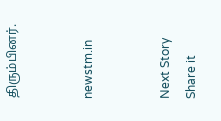திரும்பினர்.


newstm.in


Next Story
Share it